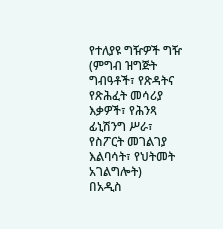የተለያዩ ግዥዎች ግዥ (ምግብ ዝግጅት ግብዓቶች፣ የጽዳትና የጽሕፈት መሳሪያ እቃዎች፣ የሕንጻ ፊኒሽንግ ሥራ፣ የስፖርት መገልገያ እልባሳት፣ የህትመት አገልግሎት)
በአዲስ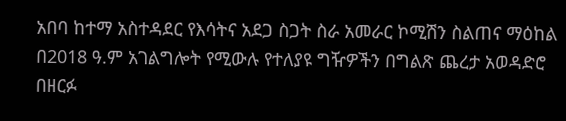አበባ ከተማ አስተዳደር የእሳትና አደጋ ስጋት ስራ አመራር ኮሚሽን ስልጠና ማዕከል በ2018 ዓ.ም አገልግሎት የሚውሉ የተለያዩ ግዥዎችን በግልጽ ጨረታ አወዳድሮ በዘርፉ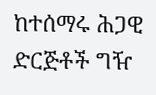ከተሰማሩ ሕጋዊ ድርጅቶች ግዥ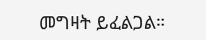መግዛት ይፈልጋል።